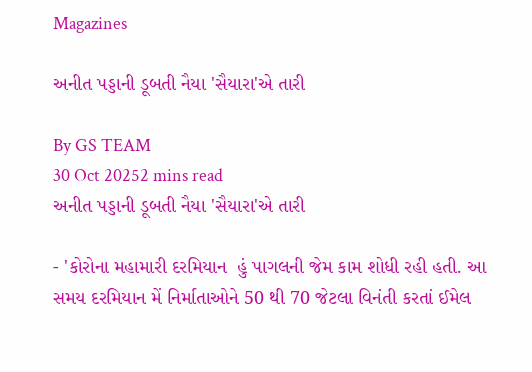Magazines

અનીત પડ્ડાની ડૂબતી નૈયા 'સૈયારા'એ તારી

By GS TEAM
30 Oct 20252 mins read
અનીત પડ્ડાની ડૂબતી નૈયા 'સૈયારા'એ તારી

- 'કોરોના મહામારી દરમિયાન  હું પાગલની જેમ કામ શોધી રહી હતી. આ સમય દરમિયાન મેં નિર્માતાઓને 50 થી 70 જેટલા વિનંતી કરતાં ઈમેલ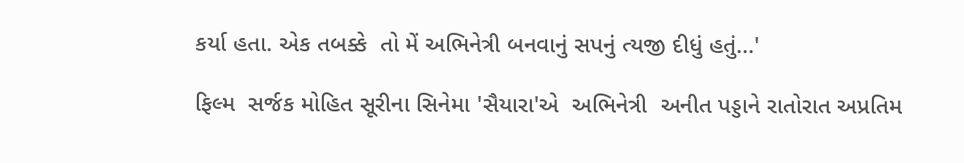કર્યા હતા. એક તબક્કે  તો મેં અભિનેત્રી બનવાનું સપનું ત્યજી દીધું હતું...'

ફિલ્મ  સર્જક મોહિત સૂરીના સિનેમા 'સૈયારા'એ  અભિનેત્રી  અનીત પડ્ડાને રાતોરાત અપ્રતિમ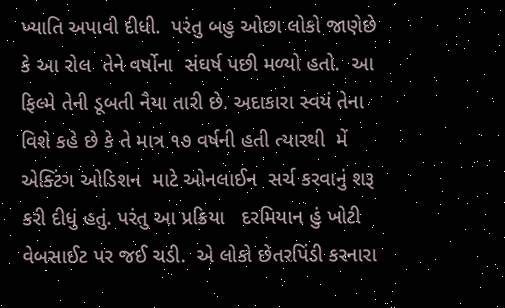ખ્યાતિ અપાવી દીધી.  પરંતુ બહુ ઓછા લોકો જાણેછે કે આ રોલ  તેને વર્ષોના  સંઘર્ષ પછી મળ્યો હતો.  આ  ફિલ્મે તેની ડૂબતી નૈયા તારી છે. અદાકારા સ્વયં તેના વિશે કહે છે કે તે માત્ર ૧૭ વર્ષની હતી ત્યારથી  મેં એક્ટિંગ ઓડિશન  માટે ઓનલાઈન  સર્ચ કરવાનું શરૂ કરી દીધું હતું. પરંતુ આ પ્રક્રિયા   દરમિયાન હું ખોટી વેબસાઈટ પર જઈ ચડી.  એ લોકો છેતરપિંડી કરનારા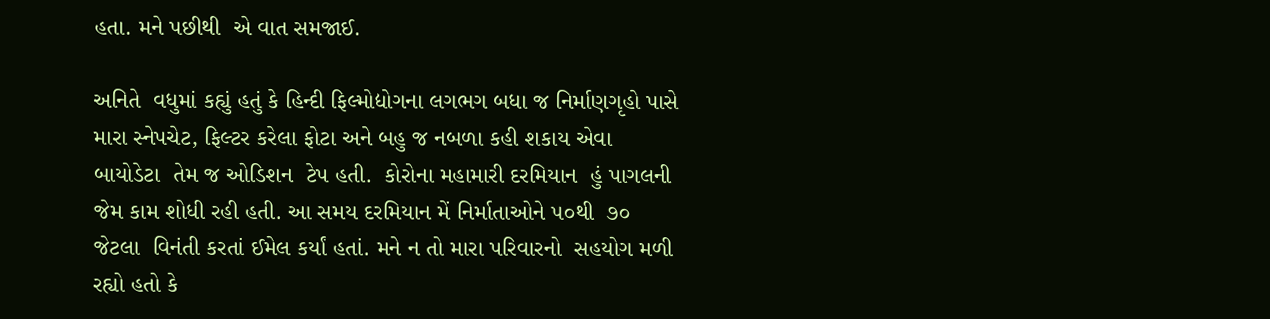હતા. મને પછીથી  એ વાત સમજાઈ.

અનિતે  વધુમાં કહ્યું હતું કે હિન્દી ફિલ્મોદ્યોગના લગભગ બધા જ નિર્માણગૃહો પાસે મારા સ્નેપચેટ, ફિલ્ટર કરેલા ફોટા અને બહુ જ નબળા કહી શકાય એવા  બાયોડેટા  તેમ જ ઓડિશન  ટેપ હતી.  કોરોના મહામારી દરમિયાન  હું પાગલની જેમ કામ શોધી રહી હતી. આ સમય દરમિયાન મેં નિર્માતાઓને ૫૦થી  ૭૦ જેટલા  વિનંતી કરતાં ઈમેલ કર્યાં હતાં. મને ન તો મારા પરિવારનો  સહયોગ મળી રહ્યો હતો કે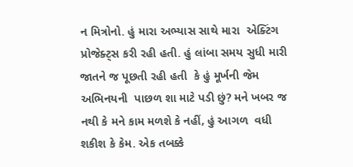ન મિત્રોનો. હું મારા અભ્યાસ સાથે મારા  એક્ટિંગ પ્રોજેક્ટ્સ કરી રહી હતી. હું લાંબા સમય સુધી મારી જાતને જ પૂછતી રહી હતી  કે હું મૂર્ખની જેમ અભિનયની  પાછળ શા માટે પડી છું? મને ખબર જ નથી કે મને કામ મળશે કે નહીં, હું આગળ  વધી શકીશ કે કેમ. એક તબક્કે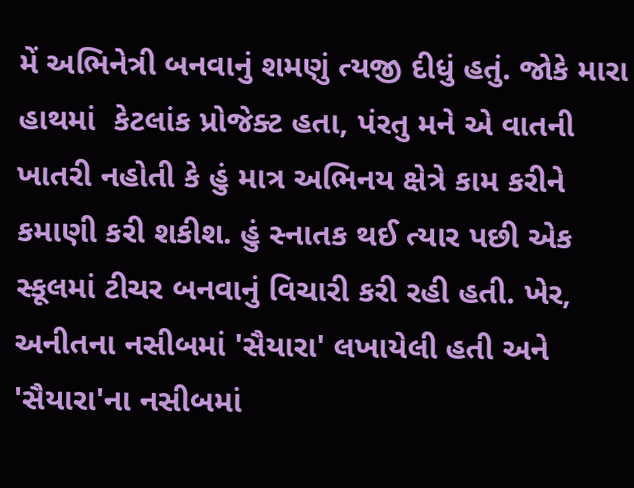મેં અભિનેત્રી બનવાનું શમણું ત્યજી દીધું હતું. જોકે મારા હાથમાં  કેટલાંક પ્રોજેક્ટ હતા, પંરતુ મને એ વાતની  ખાતરી નહોતી કે હું માત્ર અભિનય ક્ષેત્રે કામ કરીને કમાણી કરી શકીશ. હું સ્નાતક થઈ ત્યાર પછી એક સ્કૂલમાં ટીચર બનવાનું વિચારી કરી રહી હતી. ખેર, અનીતના નસીબમાં 'સૈયારા' લખાયેલી હતી અને 'સૈયારા'ના નસીબમાં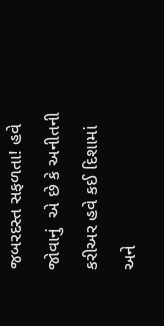જબરદસ્ત સફળતા! હવે જોવાનું  એ છે કે અનીતની કરીઅર હવે કઈ દિશામાં અને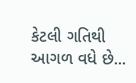કેટલી ગતિથી આગળ વધે છે...